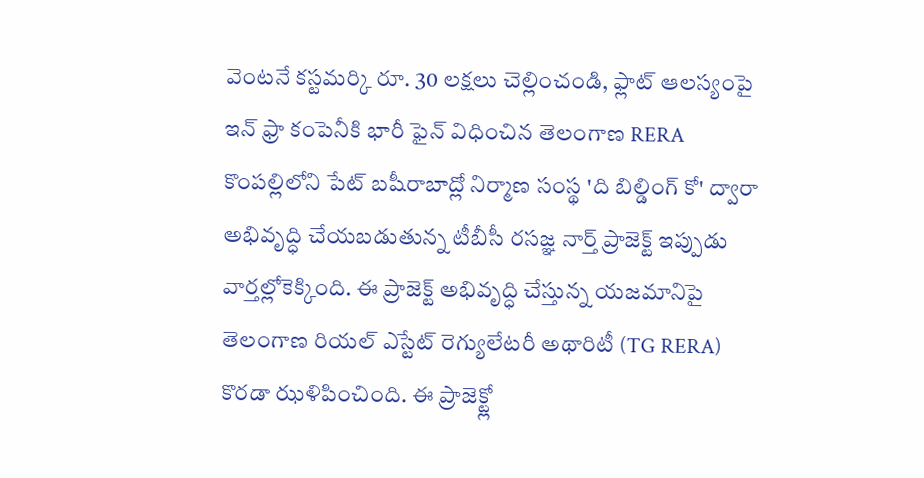వెంటనే కస్టమర్కి రూ. 30 లక్షలు చెల్లించండి, ఫ్లాట్ ఆలస్యంపై ఇన్ ఫ్రా కంపెనీకి భారీ ఫైన్ విధించిన తెలంగాణ RERA
కొంపల్లిలోని పేట్ బషీరాబాద్లో నిర్మాణ సంస్థ 'ది బిల్డింగ్ కో' ద్వారా అభివృద్ధి చేయబడుతున్న టీబీసీ రసజ్ఞ నార్త్ ప్రాజెక్ట్ ఇప్పుడు వార్తల్లోకెక్కింది. ఈ ప్రాజెక్ట్ అభివృద్ధి చేస్తున్న యజమానిపై తెలంగాణ రియల్ ఎస్టేట్ రెగ్యులేటరీ అథారిటీ (TG RERA) కొరడా ఝళిపించింది. ఈ ప్రాజెక్ట్లో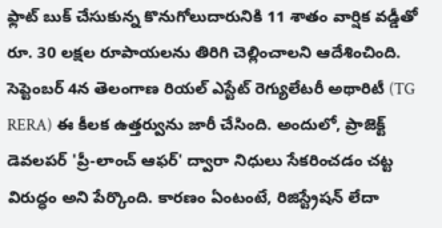ఫ్లాట్ బుక్ చేసుకున్న కొనుగోలుదారునికి 11 శాతం వార్షిక వడ్డీతో రూ. 30 లక్షల రూపాయలను తిరిగి చెల్లించాలని ఆదేశించింది.
సెప్టెంబర్ 4న తెలంగాణ రియల్ ఎస్టేట్ రెగ్యులేటరీ అథారిటీ (TG RERA) ఈ కీలక ఉత్తర్వును జారీ చేసింది. అందులో, ప్రాజెక్ట్ డెవలపర్ 'ప్రీ-లాంచ్ ఆఫర్' ద్వారా నిధులు సేకరించడం చట్ట విరుద్ధం అని పేర్కొంది. కారణం ఏంటంటే, రిజిస్ట్రేషన్ లేదా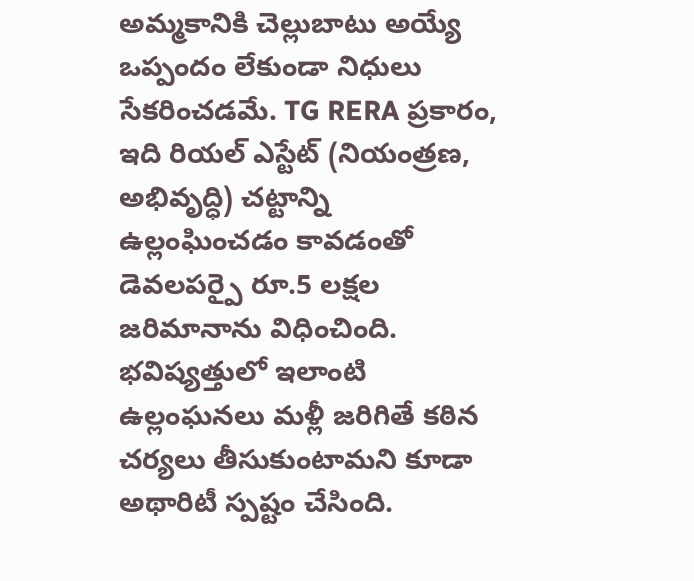అమ్మకానికి చెల్లుబాటు అయ్యే ఒప్పందం లేకుండా నిధులు సేకరించడమే. TG RERA ప్రకారం, ఇది రియల్ ఎస్టేట్ (నియంత్రణ, అభివృద్ధి) చట్టాన్ని ఉల్లంఘించడం కావడంతో డెవలపర్పై రూ.5 లక్షల జరిమానాను విధించింది. భవిష్యత్తులో ఇలాంటి ఉల్లంఘనలు మళ్లీ జరిగితే కఠిన చర్యలు తీసుకుంటామని కూడా అథారిటీ స్పష్టం చేసింది.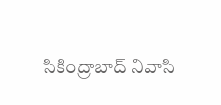సికింద్రాబాద్ నివాసి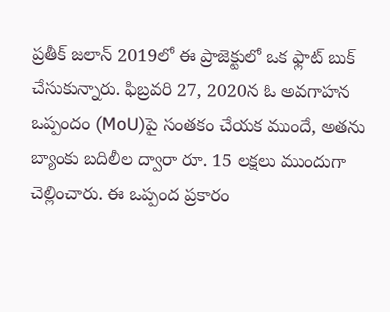ప్రతీక్ జలాన్ 2019లో ఈ ప్రాజెక్టులో ఒక ఫ్లాట్ బుక్ చేసుకున్నారు. ఫిబ్రవరి 27, 2020న ఓ అవగాహన ఒప్పందం (MoU)పై సంతకం చేయక ముందే, అతను బ్యాంకు బదిలీల ద్వారా రూ. 15 లక్షలు ముందుగా చెల్లించారు. ఈ ఒప్పంద ప్రకారం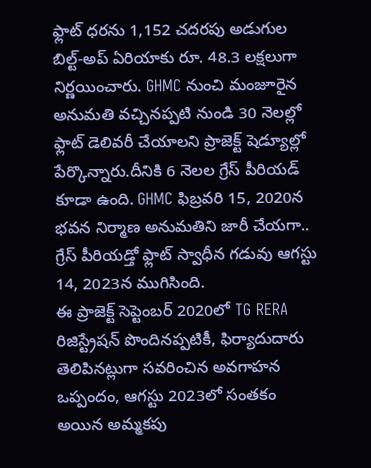ఫ్లాట్ ధరను 1,152 చదరపు అడుగుల బిల్ట్-అప్ ఏరియాకు రూ. 48.3 లక్షలుగా నిర్ణయించారు. GHMC నుంచి మంజూరైన అనుమతి వచ్చినప్పటి నుండి 30 నెలల్లో ఫ్లాట్ డెలివరీ చేయాలని ప్రాజెక్ట్ షెడ్యూల్లో పేర్కొన్నారు.దీనికి 6 నెలల గ్రేస్ పీరియడ్ కూడా ఉంది. GHMC ఫిబ్రవరి 15, 2020న భవన నిర్మాణ అనుమతిని జారీ చేయగా.. గ్రేస్ పీరియడ్తో ఫ్లాట్ స్వాధీన గడువు ఆగస్టు 14, 2023న ముగిసింది.
ఈ ప్రాజెక్ట్ సెప్టెంబర్ 2020లో TG RERA రిజిస్ట్రేషన్ పొందినప్పటికీ, ఫిర్యాదుదారు తెలిపినట్లుగా సవరించిన అవగాహన ఒప్పందం, ఆగస్టు 2023లో సంతకం అయిన అమ్మకపు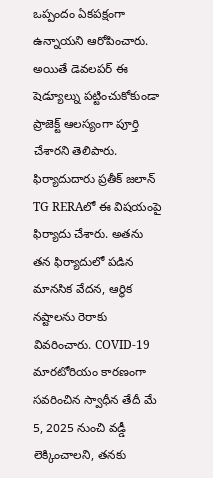ఒప్పందం ఏకపక్షంగా ఉన్నాయని ఆరోపించారు. అయితే డెవలపర్ ఈ షెడ్యూల్ను పట్టించుకోకుండా ప్రాజెక్ట్ ఆలస్యంగా పూర్తి చేశారని తెలిపారు. ఫిర్యాదుదారు ప్రతీక్ జలాన్ TG RERAలో ఈ విషయంపై ఫిర్యాదు చేశారు. అతను తన ఫిర్యాదులో పడిన మానసిక వేదన, ఆర్థిక నష్టాలను రెరాకు వివరించారు. COVID-19 మారటోరియం కారణంగా సవరించిన స్వాధీన తేదీ మే 5, 2025 నుంచి వడ్డీ లెక్కించాలని, తనకు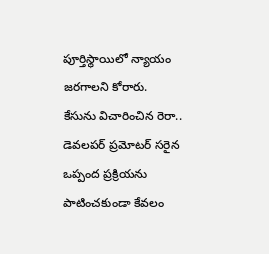పూర్తిస్థాయిలో న్యాయం జరగాలని కోరారు.
కేసును విచారించిన రెరా.. డెవలపర్ ప్రమోటర్ సరైన ఒప్పంద ప్రక్రియను పాటించకుండా కేవలం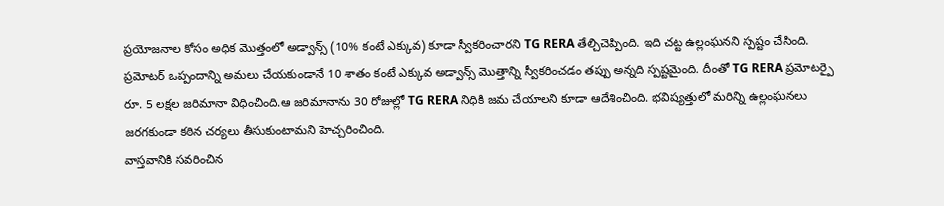ప్రయోజనాల కోసం అధిక మొత్తంలో అడ్వాన్స్ (10% కంటే ఎక్కువ) కూడా స్వీకరించారని TG RERA తేల్చిచెప్పింది. ఇది చట్ట ఉల్లంఘనని స్పష్టం చేసింది. ప్రమోటర్ ఒప్పందాన్ని అమలు చేయకుండానే 10 శాతం కంటే ఎక్కువ అడ్వాన్స్ మొత్తాన్ని స్వీకరించడం తప్పు అన్నది స్పష్టమైంది. దీంతో TG RERA ప్రమోటర్పై రూ. 5 లక్షల జరిమానా విధించింది.ఆ జరిమానాను 30 రోజుల్లో TG RERA నిధికి జమ చేయాలని కూడా ఆదేశించింది. భవిష్యత్తులో మరిన్ని ఉల్లంఘనలు జరగకుండా కఠిన చర్యలు తీసుకుంటామని హెచ్చరించింది.
వాస్తవానికి సవరించిన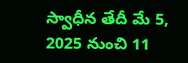స్వాధీన తేదీ మే 5, 2025 నుంచి 11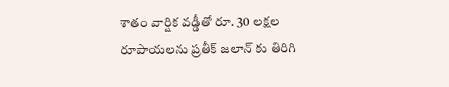శాతం వార్షిక వడ్డీతో రూ. 30 లక్షల రూపాయలను ప్రతీక్ జలాన్ కు తిరిగి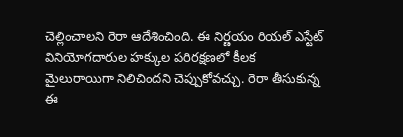చెల్లించాలని రెరా ఆదేశించింది. ఈ నిర్ణయం రియల్ ఎస్టేట్ వినియోగదారుల హక్కుల పరిరక్షణలో కీలక మైలురాయిగా నిలిచిందని చెప్పుకోవచ్చు. రెరా తీసుకున్న ఈ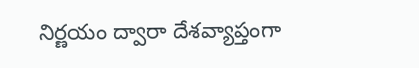నిర్ణయం ద్వారా దేశవ్యాప్తంగా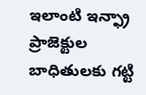ఇలాంటి ఇన్ఫ్రా ప్రాజెక్టుల బాధితులకు గట్టి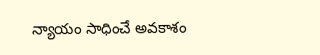న్యాయం సాధించే అవకాశం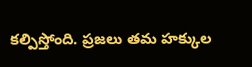కల్పిస్తోంది. ప్రజలు తమ హక్కుల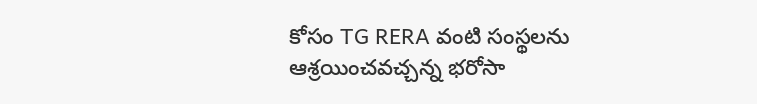కోసం TG RERA వంటి సంస్థలను ఆశ్రయించవచ్చన్న భరోసా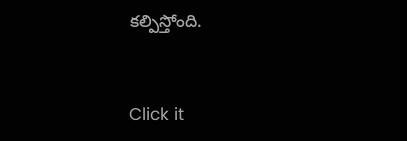కల్పిస్తోంది.


Click it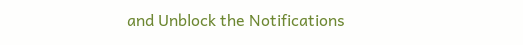and Unblock the Notifications